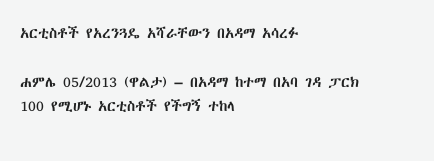አርቲስቶች የአረንጓዴ አሻራቸውን በአዳማ አሳረፉ

ሐምሌ 05/2013 (ዋልታ) – በአዳማ ከተማ በአባ ገዳ ፓርክ 100 የሚሆኑ አርቲስቶች የችግኝ ተከላ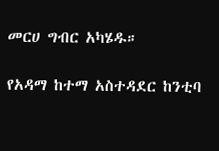መርሀ ግብር አካሄዱ።

የአዳማ ከተማ አስተዳደር ከንቲባ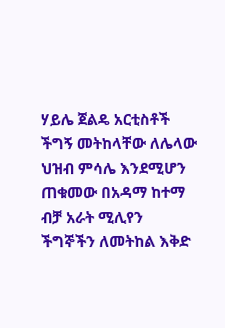ሃይሌ ጀልዴ አርቲስቶች ችግኝ መትከላቸው ለሌላው ህዝብ ምሳሌ እንደሚሆን ጠቁመው በአዳማ ከተማ ብቻ አራት ሚሊየን ችግኞችን ለመትከል እቅድ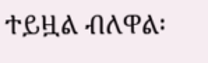ተይዟል ብለዋል፡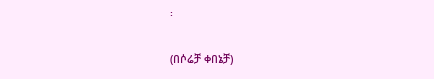፡

(በሶሬቻ ቀበኔቻ)